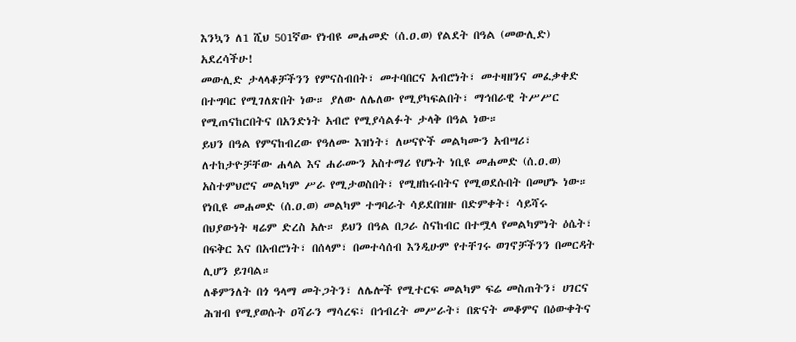እንኳን ለ1 ሺህ 501ኛው የነብዩ መሐመድ (ሰ.ዐ.ወ) የልደት በዓል (መውሊድ) አደረሳችሁ!
መውሊድ ታላላቆቻችንን የምናስብበት፣ መተባበርና አብሮነት፣ መተዛዘንና መፈቃቀድ በተግባር የሚገለጽበት ነው። ያለው ለሌለው የሚያካፍልበት፣ ማኅበራዊ ትሥሥር የሚጠናከርበትና በአንድነት አብሮ የሚያሳልፉት ታላቅ በዓል ነው።
ይህን በዓል የምናከብረው የዓለሙ እዝነት፣ ለሠናዮች መልካሙን አብሣሪ፣ ለተከታዮቻቸው ሐላል እና ሐራሙን አስተማሪ የሆኑት ነቢዩ መሐመድ (ሰ.ዐ.ወ) አስተምህሮና መልካም ሥራ የሚታወስበት፣ የሚዘከሩበትና የሚወደሱበት በመሆኑ ነው።
የነቢዩ መሐመድ (ሰ.ዐ.ወ) መልካም ተግባራት ሳይደበዝዙ በድምቀት፣ ሳይሻሩ በህያውነት ዛሬም ድረስ አሉ። ይህን በዓል በጋራ ስናከብር በተሟላ የመልካምነት ዕሴት፣ በፍቅር እና በአብሮነት፣ በሰላም፣ በመተሳሰብ እንዲሁም የተቸገሩ ወገኖቻችንን በመርዳት ሊሆን ይገባል።
ለቆምንለት በጎ ዓላማ መትጋትን፣ ለሌሎች የሚተርፍ መልካም ፍሬ መስጠትን፣ ሀገርና ሕዝብ የሚያወሱት ዐሻራን ማሳረፍ፣ በኅብረት መሥራት፣ በጽናት መቆምና በዕውቀትና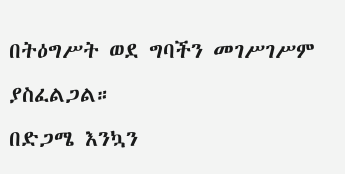በትዕግሥት ወደ ግባችን መገሥገሥም ያስፈልጋል።
በድጋሜ እንኳን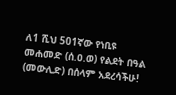ለ1 ሺህ 501ኛው የነቢዩ መሐመድ (ሰ.ዐ.ወ) የልደት በዓል (መውሊድ) በሰላም አደረሳችሁ!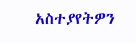አስተያየትዎን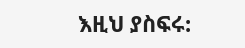እዚህ ያስፍሩ: